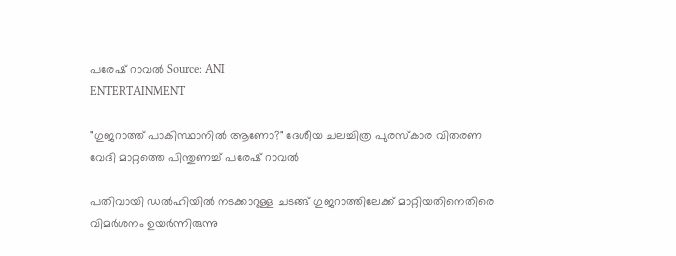പരേഷ് റാവൽ Source: ANI
ENTERTAINMENT

"ഗുജറാത്ത് പാകിസ്ഥാനിൽ ആണോ?" ദേശീയ ചലച്ചിത്ര പുരസ്കാര വിതരണ വേദി മാറ്റത്തെ പിന്തുണച്ച് പരേഷ് റാവൽ

പതിവായി ഡൽഹിയിൽ നടക്കാറുള്ള ചടങ്ങ് ഗുജറാത്തിലേക്ക് മാറ്റിയതിനെതിരെ വിമർശനം ഉയർന്നിരുന്നു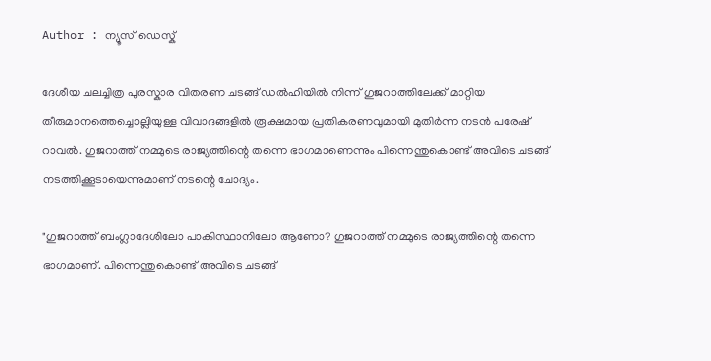Author : ന്യൂസ് ഡെസ്ക്

ദേശീയ ചലച്ചിത്ര പുരസ്കാര വിതരണ ചടങ്ങ് ഡൽഹിയിൽ നിന്ന് ഗുജറാത്തിലേക്ക് മാറ്റിയ തീരുമാനത്തെച്ചൊല്ലിയുള്ള വിവാദങ്ങളിൽ രൂക്ഷമായ പ്രതികരണവുമായി മുതിർന്ന നടൻ പരേഷ് റാവൽ. ഗുജറാത്ത് നമ്മുടെ രാജ്യത്തിന്റെ തന്നെ ഭാഗമാണെന്നും പിന്നെന്തുകൊണ്ട് അവിടെ ചടങ്ങ് നടത്തിക്കൂടായെന്നുമാണ് നടന്റെ ചോദ്യം.

"ഗുജറാത്ത് ബംഗ്ലാദേശിലോ പാകിസ്ഥാനിലോ ആണോ? ഗുജറാത്ത് നമ്മുടെ രാജ്യത്തിന്റെ തന്നെ ഭാഗമാണ്. പിന്നെന്തുകൊണ്ട് അവിടെ ചടങ്ങ്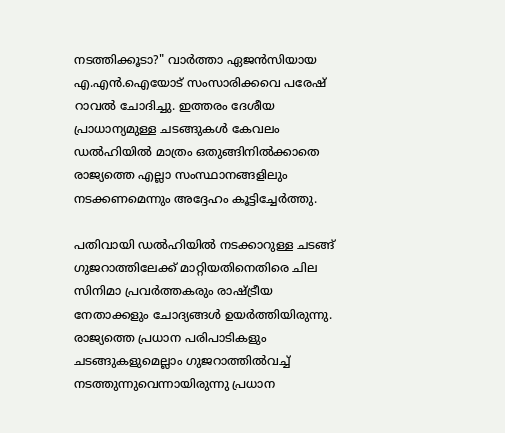നടത്തിക്കൂടാ?" വാർത്താ ഏജൻസിയായ എ.എൻ.ഐയോട് സംസാരിക്കവെ പരേഷ് റാവൽ ചോദിച്ചു. ഇത്തരം ദേശീയ പ്രാധാന്യമുള്ള ചടങ്ങുകൾ കേവലം ഡൽഹിയിൽ മാത്രം ഒതുങ്ങിനിൽക്കാതെ രാജ്യത്തെ എല്ലാ സംസ്ഥാനങ്ങളിലും നടക്കണമെന്നും അദ്ദേഹം കൂട്ടിച്ചേർത്തു.

പതിവായി ഡൽഹിയിൽ നടക്കാറുള്ള ചടങ്ങ് ഗുജറാത്തിലേക്ക് മാറ്റിയതിനെതിരെ ചില സിനിമാ പ്രവർത്തകരും രാഷ്ട്രീയ നേതാക്കളും ചോദ്യങ്ങൾ ഉയർത്തിയിരുന്നു. രാജ്യത്തെ പ്രധാന പരിപാടികളും ചടങ്ങുകളുമെല്ലാം ഗുജറാത്തിൽവച്ച് നടത്തുന്നുവെന്നായിരുന്നു പ്രധാന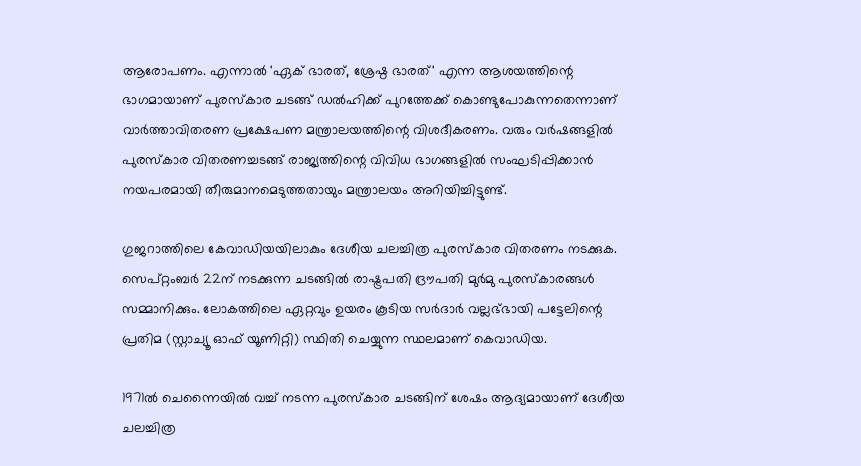ആരോപണം. എന്നാൽ 'ഏക് ഭാരത്, ശ്രേഷ്ഠ ഭാരത്' എന്ന ആശയത്തിന്റെ ഭാഗമായാണ് പുരസ്കാര ചടങ്ങ് ഡൽഹിക്ക് പുറത്തേക്ക് കൊണ്ടുപോകുന്നതെന്നാണ് വാർത്താവിതരണ പ്രക്ഷേപണ മന്ത്രാലയത്തിന്റെ വിശദീകരണം. വരും വർഷങ്ങളിൽ പുരസ്കാര വിതരണച്ചടങ്ങ് രാജ്യത്തിന്റെ വിവിധ ഭാഗങ്ങളിൽ സംഘടിപ്പിക്കാൻ നയപരമായി തീരുമാനമെടുത്തതായും മന്ത്രാലയം അറിയിച്ചിട്ടുണ്ട്.

ഗുജറാത്തിലെ കേവാഡിയയിലാകും ദേശീയ ചലച്ചിത്ര പുരസ്‌കാര വിതരണം നടക്കുക. സെപ്റ്റംബർ 22ന് നടക്കുന്ന ചടങ്ങിൽ രാഷ്ട്രപതി ദ്രൗപതി മുർമു പുരസ്‌കാരങ്ങൾ സമ്മാനിക്കും. ലോകത്തിലെ ഏറ്റവും ഉയരം കൂടിയ സർദാർ വല്ലഭ്ഭായി പട്ടേലിന്റെ പ്രതിമ (സ്റ്റാച്യൂ ഓഫ് യൂണിറ്റി) സ്ഥിതി ചെയ്യുന്ന സ്ഥലമാണ് കെവാഡിയ.

1971ൽ ചെന്നൈയിൽ വച്ച് നടന്ന പുരസ്കാര ചടങ്ങിന് ശേഷം ആദ്യമായാണ് ദേശീയ ചലച്ചിത്ര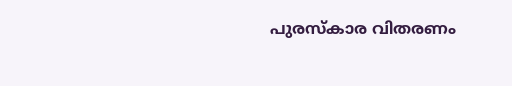പുരസ്കാര വിതരണം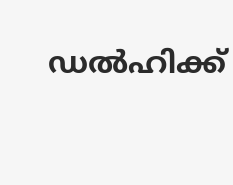ഡൽഹിക്ക്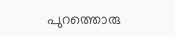പുറത്തൊരു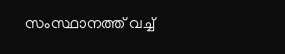സംസ്ഥാനത്ത് വച്ച്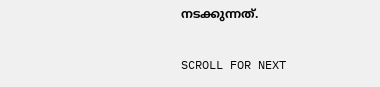നടക്കുന്നത്.

SCROLL FOR NEXT